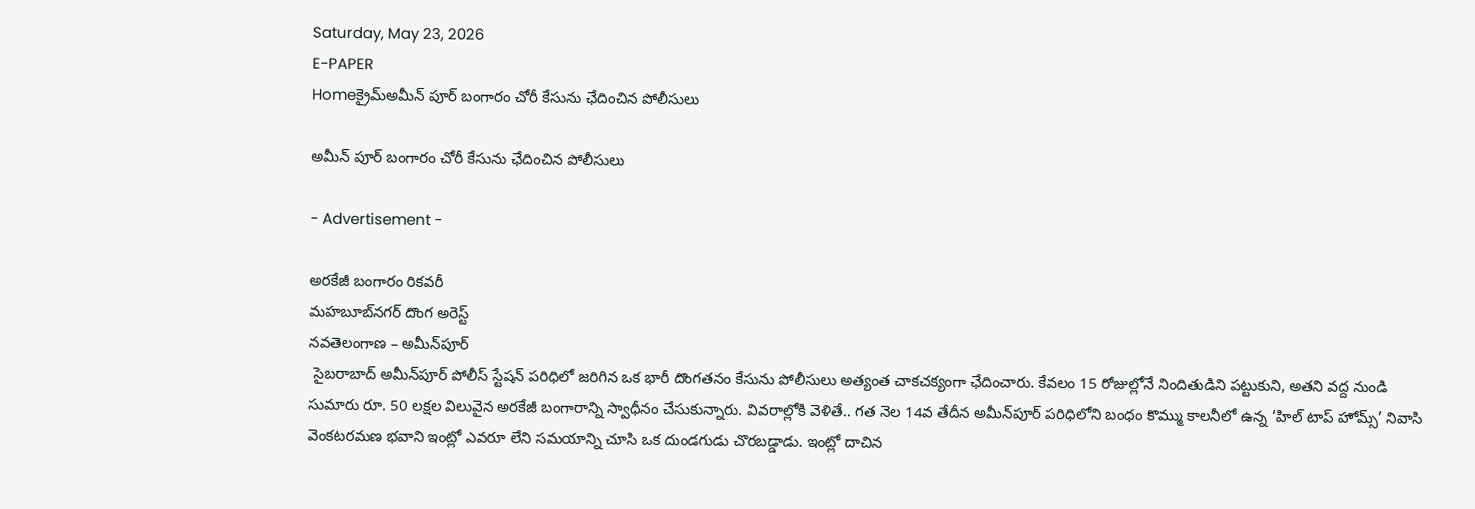Saturday, May 23, 2026
E-PAPER
Homeక్రైమ్అమీన్ పూర్ బంగారం చోరీ కేసును ఛేదించిన పోలీసులు

అమీన్ పూర్ బంగారం చోరీ కేసును ఛేదించిన పోలీసులు

- Advertisement -

అరకేజీ బంగారం రికవరీ
మహబూబ్‌నగర్ దొంగ అరెస్ట్
నవతెలంగాణ – అమీన్‌పూర్
 సైబరాబాద్ అమీన్‌పూర్ పోలీస్ స్టేషన్ పరిధిలో జరిగిన ఒక భారీ దొంగతనం కేసును పోలీసులు అత్యంత చాకచక్యంగా ఛేదించారు. కేవలం 15 రోజుల్లోనే నిందితుడిని పట్టుకుని, అతని వద్ద నుండి సుమారు రూ. 50 లక్షల విలువైన అరకేజీ బంగారాన్ని స్వాధీనం చేసుకున్నారు. వివరాల్లోకి వెళితే.. గత నెల 14వ తేదీన అమీన్‌పూర్ పరిధిలోని బంధం కొమ్ము కాలనీలో ఉన్న ‘హిల్ టాప్ హోమ్స్’ నివాసి వెంకటరమణ భవాని ఇంట్లో ఎవరూ లేని సమయాన్ని చూసి ఒక దుండగుడు చొరబడ్డాడు. ఇంట్లో దాచిన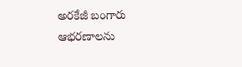అరకేజీ బంగారు ఆభరణాలను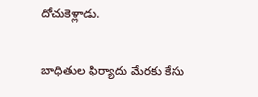దోచుకెళ్లాడు.

బాధితుల ఫిర్యాదు మేరకు కేసు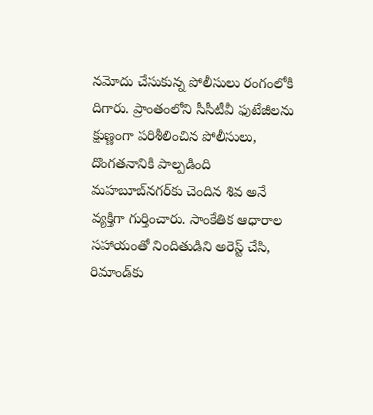నమోదు చేసుకున్న పోలీసులు రంగంలోకి దిగారు. ప్రాంతంలోని సీసీటీవీ ఫుటేజీలను క్షుణ్ణంగా పరిశీలించిన పోలీసులు, దొంగతనానికి పాల్పడింది మహబూబ్‌నగర్‌కు చెందిన శివ అనే వ్యక్తిగా గుర్తించారు. సాంకేతిక ఆధారాల సహాయంతో నిందితుడిని అరెస్ట్ చేసి, రిమాండ్‌కు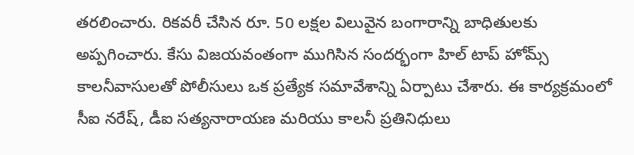తరలించారు. రికవరీ చేసిన రూ. 50 లక్షల విలువైన బంగారాన్ని బాధితులకు అప్పగించారు. కేసు విజయవంతంగా ముగిసిన సందర్భంగా హిల్ టాప్ హోమ్స్ కాలనీవాసులతో పోలీసులు ఒక ప్రత్యేక సమావేశాన్ని ఏర్పాటు చేశారు. ఈ కార్యక్రమంలో సీఐ నరేష్, డీఐ సత్యనారాయణ మరియు కాలనీ ప్రతినిధులు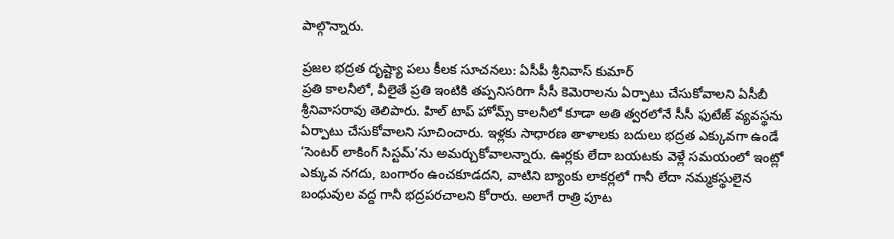పాల్గొన్నారు.

ప్రజల భద్రత దృష్ట్యా పలు కీలక సూచనలు: ఏసీపీ శ్రీనివాస్ కుమార్
ప్రతి కాలనీలో, వీలైతే ప్రతి ఇంటికి తప్పనిసరిగా సీసీ కెమెరాలను ఏర్పాటు చేసుకోవాలని ఏసీబీ శ్రీనివాసరావు తెలిపారు. హిల్ టాప్ హోమ్స్ కాలనీలో కూడా అతి త్వరలోనే సీసీ ఫుటేజ్ వ్యవస్థను ఏర్పాటు చేసుకోవాలని సూచించారు. ఇళ్లకు సాధారణ తాళాలకు బదులు భద్రత ఎక్కువగా ఉండే ‘సెంటర్ లాకింగ్ సిస్టమ్’ను అమర్చుకోవాలన్నారు. ఊర్లకు లేదా బయటకు వెళ్లే సమయంలో ఇంట్లో ఎక్కువ నగదు, బంగారం ఉంచకూడదని, వాటిని బ్యాంకు లాకర్లలో గానీ లేదా నమ్మకస్థులైన బంధువుల వద్ద గానీ భద్రపరచాలని కోరారు. అలాగే రాత్రి పూట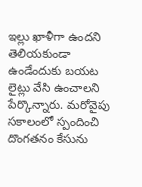ఇల్లు ఖాళీగా ఉందని తెలియకుండా ఉండేందుకు బయట లైట్లు వేసి ఉంచాలని పేర్కొన్నారు. మరోవైపు సకాలంలో స్పందించి దొంగతనం కేసును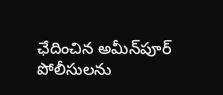ఛేదించిన అమీన్‌పూర్ పోలీసులను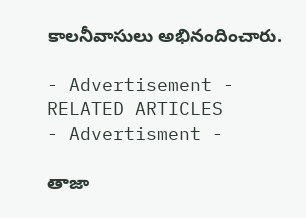కాలనీవాసులు అభినందించారు.

- Advertisement -
RELATED ARTICLES
- Advertisment -

తాజా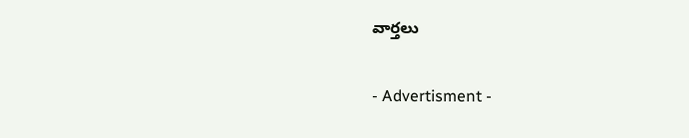వార్తలు

- Advertisment -